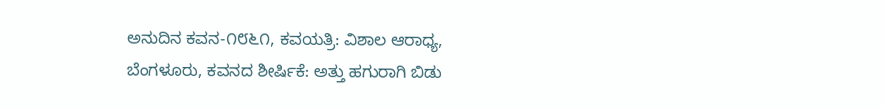ಅನುದಿನ ಕವನ-೧೮೬೧, ಕವಯತ್ರಿ: ವಿಶಾಲ ಆರಾಧ್ಯ, ಬೆಂಗಳೂರು, ಕವನದ ಶೀರ್ಷಿಕೆ: ಅತ್ತು ಹಗುರಾಗಿ ಬಿಡು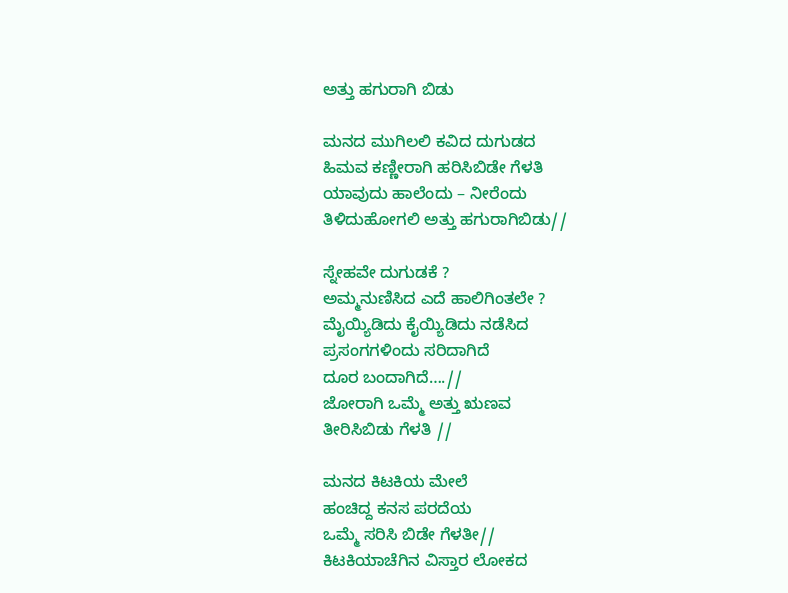ಅತ್ತು ಹಗುರಾಗಿ ಬಿಡು

ಮನದ ಮುಗಿಲಲಿ ಕವಿದ ದುಗುಡದ
ಹಿಮವ ಕಣ್ಣೀರಾಗಿ ಹರಿಸಿಬಿಡೇ ಗೆಳತಿ
ಯಾವುದು ಹಾಲೆಂದು – ನೀರೆಂದು
ತಿಳಿದುಹೋಗಲಿ ಅತ್ತು ಹಗುರಾಗಿಬಿಡು//

ಸ್ನೇಹವೇ ದುಗುಡಕೆ ?
ಅಮ್ಮನುಣಿಸಿದ ಎದೆ ಹಾಲಿಗಿಂತಲೇ ?
ಮೈಯ್ಯಿಡಿದು ಕೈಯ್ಯಿಡಿದು ನಡೆಸಿದ
ಪ್ರಸಂಗಗಳಿಂದು ಸರಿದಾಗಿದೆ
ದೂರ ಬಂದಾಗಿದೆ….//
ಜೋರಾಗಿ ಒಮ್ಮೆ ಅತ್ತು ಋಣವ
ತೀರಿಸಿಬಿಡು ಗೆಳತಿ //

ಮನದ ಕಿಟಕಿಯ ಮೇಲೆ
ಹಂಚಿದ್ದ ಕನಸ ಪರದೆಯ
ಒಮ್ಮೆ ಸರಿಸಿ ಬಿಡೇ ಗೆಳತೀ//
ಕಿಟಕಿಯಾಚೆಗಿನ ವಿಸ್ತಾರ ಲೋಕದ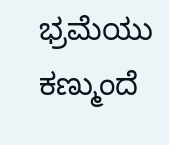ಭ್ರಮೆಯು ಕಣ್ಮುಂದೆ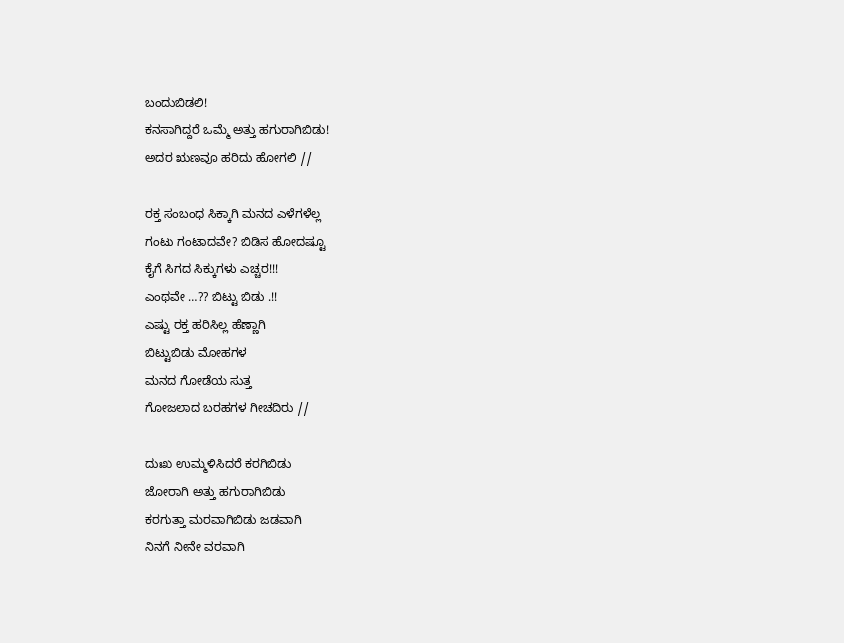ಬಂದುಬಿಡಲಿ!
ಕನಸಾಗಿದ್ದರೆ ಒಮ್ಮೆ ಅತ್ತು ಹಗುರಾಗಿಬಿಡು!
ಅದರ ಋಣವೂ ಹರಿದು ಹೋಗಲಿ //

ರಕ್ತ ಸಂಬಂಧ ಸಿಕ್ಕಾಗಿ ಮನದ ಎಳೆಗಳೆಲ್ಲ
ಗಂಟು ಗಂಟಾದವೇ? ಬಿಡಿಸ ಹೋದಷ್ಟೂ
ಕೈಗೆ ಸಿಗದ ಸಿಕ್ಕುಗಳು ಎಚ್ಚರ!!!
ಎಂಥವೇ …?? ಬಿಟ್ಟು ಬಿಡು .!!
ಎಷ್ಟು ರಕ್ತ ಹರಿಸಿಲ್ಲ ಹೆಣ್ಣಾಗಿ
ಬಿಟ್ಟುಬಿಡು ಮೋಹಗಳ
ಮನದ ಗೋಡೆಯ ಸುತ್ತ
ಗೋಜಲಾದ ಬರಹಗಳ ಗೀಚದಿರು //

ದುಃಖ ಉಮ್ಮಳಿಸಿದರೆ ಕರಗಿಬಿಡು
ಜೋರಾಗಿ ಅತ್ತು ಹಗುರಾಗಿಬಿಡು
ಕರಗುತ್ತಾ ಮರವಾಗಿಬಿಡು ಜಡವಾಗಿ
ನಿನಗೆ ನೀನೇ ವರವಾಗಿ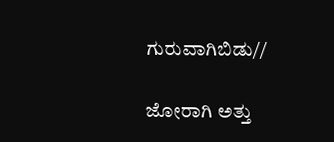ಗುರುವಾಗಿಬಿಡು//

ಜೋರಾಗಿ ಅತ್ತು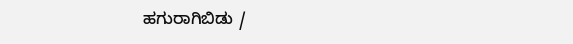ಹಗುರಾಗಿಬಿಡು /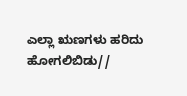ಎಲ್ಲಾ ಋಣಗಳು ಹರಿದು ಹೋಗಲಿಬಿಡು//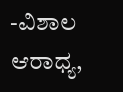-ವಿಶಾಲ ಆರಾಧ್ಯ,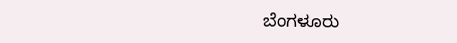ಬೆಂಗಳೂರು